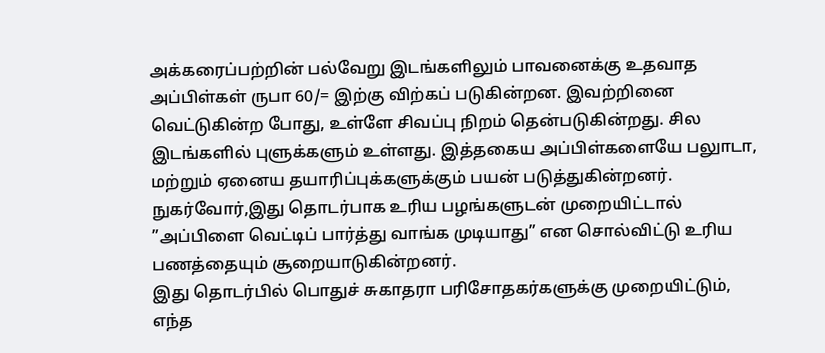அக்கரைப்பற்றின் பல்வேறு இடங்களிலும் பாவனைக்கு உதவாத அப்பிள்கள் ருபா 60/= இற்கு விற்கப் படுகின்றன. இவற்றினை வெட்டுகின்ற போது, உள்ளே சிவப்பு நிறம் தென்படுகின்றது. சில இடங்களில் புளுக்களும் உள்ளது. இத்தகைய அப்பிள்களையே பலுாடா, மற்றும் ஏனைய தயாரிப்புக்களுக்கும் பயன் படுத்துகின்றனர். நுகர்வோர்,இது தொடர்பாக உரிய பழங்களுடன் முறையிட்டால் ”அப்பிளை வெட்டிப் பார்த்து வாங்க முடியாது” என சொல்விட்டு உரிய பணத்தையும் சூறையாடுகின்றனர்.
இது தொடர்பில் பொதுச் சுகாதரா பரிசோதகர்களுக்கு முறையிட்டும், எந்த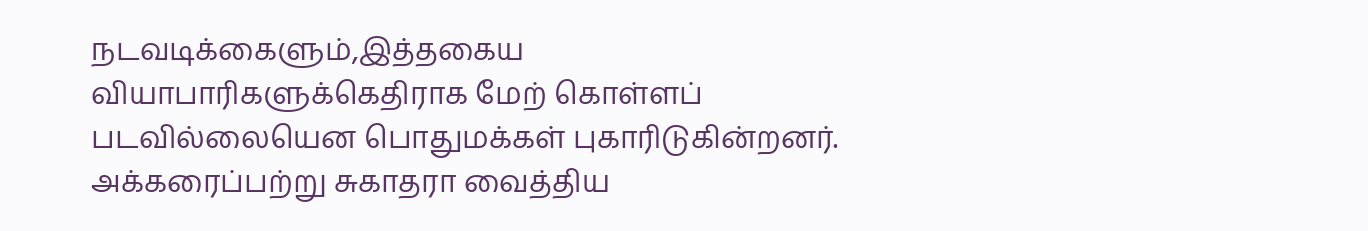நடவடிக்கைளும்,இத்தகைய வியாபாரிகளுக்கெதிராக மேற் கொள்ளப் படவில்லையென பொதுமக்கள் புகாரிடுகின்றனர்.
அக்கரைப்பற்று சுகாதரா வைத்திய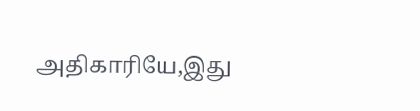அதிகாரியே,இது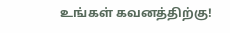உங்கள் கவனத்திற்கு!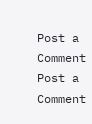Post a Comment
Post a Comment